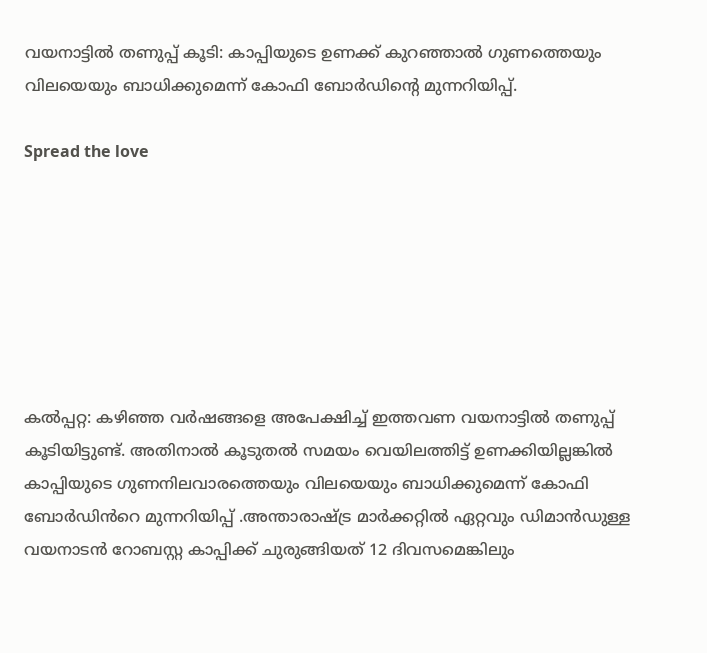വയനാട്ടിൽ തണുപ്പ് കൂടി: കാപ്പിയുടെ ഉണക്ക് കുറഞ്ഞാൽ ഗുണത്തെയും വിലയെയും ബാധിക്കുമെന്ന് കോഫി ബോർഡിൻ്റെ മുന്നറിയിപ്പ്.

Spread the love







കൽപ്പറ്റ: കഴിഞ്ഞ വർഷങ്ങളെ അപേക്ഷിച്ച് ഇത്തവണ വയനാട്ടിൽ തണുപ്പ് കൂടിയിട്ടുണ്ട്. അതിനാൽ കൂടുതൽ സമയം വെയിലത്തിട്ട് ഉണക്കിയില്ലങ്കിൽ കാപ്പിയുടെ ഗുണനിലവാരത്തെയും വിലയെയും ബാധിക്കുമെന്ന് കോഫി ബോർഡിൻറെ മുന്നറിയിപ്പ് .അന്താരാഷ്ട്ര മാർക്കറ്റിൽ ഏറ്റവും ഡിമാൻഡുള്ള വയനാടൻ റോബസ്റ്റ കാപ്പിക്ക് ചുരുങ്ങിയത് 12 ദിവസമെങ്കിലും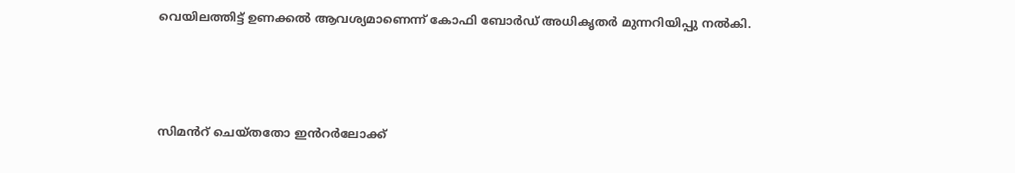വെയിലത്തിട്ട് ഉണക്കൽ ആവശ്യമാണെന്ന് കോഫി ബോർഡ് അധികൃതർ മുന്നറിയിപ്പു നൽകി.



സിമൻറ് ചെയ്തതോ ഇൻറർലോക്ക്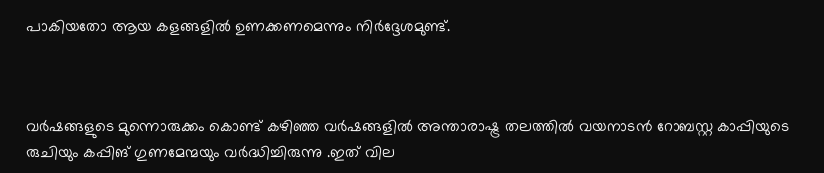പാകിയതോ ആയ കളങ്ങളിൽ ഉണക്കണമെന്നും നിർദ്ദേശമുണ്ട്.



വർഷങ്ങളുടെ മുന്നൊരുക്കം കൊണ്ട് കഴിഞ്ഞ വർഷങ്ങളിൽ അന്താരാഷ്ട്ര തലത്തിൽ വയനാടൻ റോബസ്റ്റ കാപ്പിയുടെ രുചിയും കപ്പിങ് ഗുണമേന്മയും വർദ്ധിച്ചിരുന്നു .ഇത് വില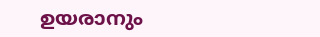ഉയരാനും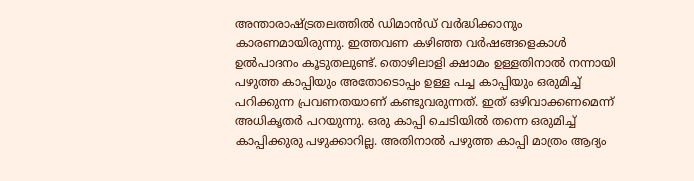അന്താരാഷ്ട്രതലത്തിൽ ഡിമാൻഡ് വർദ്ധിക്കാനും കാരണമായിരുന്നു. ഇത്തവണ കഴിഞ്ഞ വർഷങ്ങളെകാൾ ഉൽപാദനം കൂടുതലുണ്ട്. തൊഴിലാളി ക്ഷാമം ഉള്ളതിനാൽ നന്നായി പഴുത്ത കാപ്പിയും അതോടൊപ്പം ഉള്ള പച്ച കാപ്പിയും ഒരുമിച്ച് പറിക്കുന്ന പ്രവണതയാണ് കണ്ടുവരുന്നത്. ഇത് ഒഴിവാക്കണമെന്ന് അധികൃതർ പറയുന്നു. ഒരു കാപ്പി ചെടിയിൽ തന്നെ ഒരുമിച്ച് കാപ്പിക്കുരു പഴുക്കാറില്ല. അതിനാൽ പഴുത്ത കാപ്പി മാത്രം ആദ്യം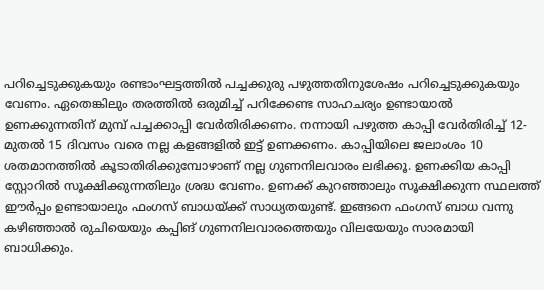പറിച്ചെടുക്കുകയും രണ്ടാംഘട്ടത്തിൽ പച്ചക്കുരു പഴുത്തതിനുശേഷം പറിച്ചെടുക്കുകയും വേണം. ഏതെങ്കിലും തരത്തിൽ ഒരുമിച്ച് പറിക്കേണ്ട സാഹചര്യം ഉണ്ടായാൽ ഉണക്കുന്നതിന് മുമ്പ് പച്ചക്കാപ്പി വേർതിരിക്കണം. നന്നായി പഴുത്ത കാപ്പി വേർതിരിച്ച് 12- മുതൽ 15 ദിവസം വരെ നല്ല കളങ്ങളിൽ ഇട്ട് ഉണക്കണം. കാപ്പിയിലെ ജലാംശം 10 ശതമാനത്തിൽ കൂടാതിരിക്കുമ്പോഴാണ് നല്ല ഗുണനിലവാരം ലഭിക്കൂ. ഉണക്കിയ കാപ്പി സ്റ്റോറിൽ സൂക്ഷിക്കുന്നതിലും ശ്രദ്ധ വേണം. ഉണക്ക് കുറഞ്ഞാലും സൂക്ഷിക്കുന്ന സ്ഥലത്ത് ഈർപ്പം ഉണ്ടായാലും ഫംഗസ് ബാധയ്ക്ക് സാധ്യതയുണ്ട്. ഇങ്ങനെ ഫംഗസ് ബാധ വന്നു കഴിഞ്ഞാൽ രുചിയെയും കപ്പിങ് ഗുണനിലവാരത്തെയും വിലയേയും സാരമായി ബാധിക്കും.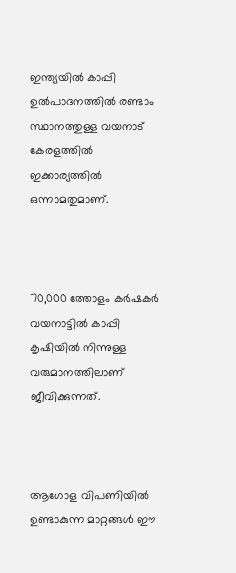ഇന്ത്യയിൽ കാപ്പി ഉൽപാദനത്തിൽ രണ്ടാം സ്ഥാനത്തുള്ള വയനാട് കേരളത്തിൽ ഇക്കാര്യത്തിൽ ഒന്നാമതുമാണ്.



70,000 ത്തോളം കർഷകർ വയനാട്ടിൽ കാപ്പി കൃഷിയിൽ നിന്നുള്ള വരുമാനത്തിലാണ് ജീവിക്കുന്നത്.



ആഗോള വിപണിയിൽ ഉണ്ടാകുന്ന മാറ്റങ്ങൾ ഈ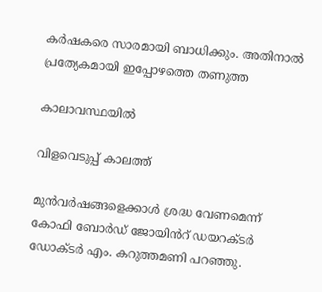കർഷകരെ സാരമായി ബാധിക്കും. അതിനാൽ പ്രത്യേകമായി ഇപ്പോഴത്തെ തണുത്ത

കാലാവസ്ഥയിൽ

വിളവെടുപ്പ് കാലത്ത്

മുൻവർഷങ്ങളെക്കാൾ ശ്രദ്ധ വേണമെന്ന് കോഫി ബോർഡ് ജോയിൻറ് ഡയറക്ടർ ഡോക്ടർ എം. കറുത്തമണി പറഞ്ഞു.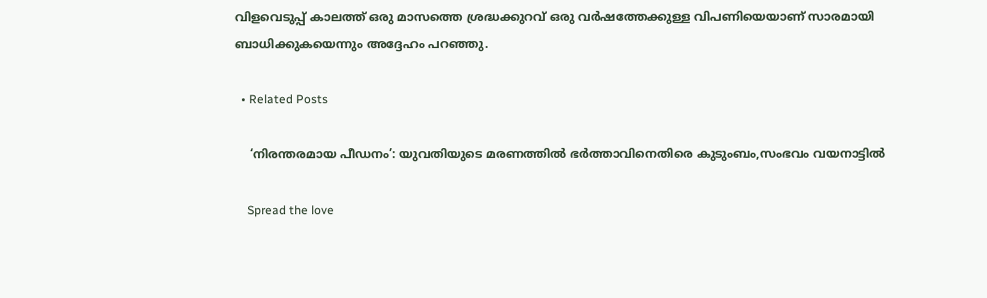വിളവെടുപ്പ് കാലത്ത് ഒരു മാസത്തെ ശ്രദ്ധക്കുറവ് ഒരു വർഷത്തേക്കുള്ള വിപണിയെയാണ് സാരമായി ബാധിക്കുകയെന്നും അദ്ദേഹം പറഞ്ഞു.

  • Related Posts

    ‘നിരന്തരമായ പീഡനം’: യുവതിയുടെ മരണത്തിൽ ഭർത്താവിനെതിരെ കുടുംബം,സംഭവം വയനാട്ടിൽ

    Spread the love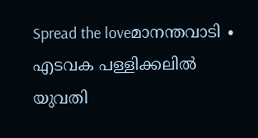Spread the loveമാനന്തവാടി ∙ എടവക പള്ളിക്കലിൽ യുവതി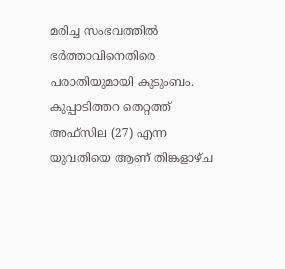മരിച്ച സംഭവത്തിൽ ഭർത്താവിനെതിരെ പരാതിയുമായി കുടുംബം. കുപ്പാടിത്തറ തെറ്റത്ത് അഫ്‌സില (27) എന്ന യുവതിയെ ആണ് തിങ്കളാഴ്ച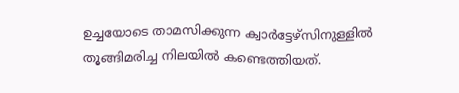ഉച്ചയോടെ താമസിക്കുന്ന ക്വാർട്ടേഴ്‌സിനുള്ളിൽ തൂങ്ങിമരിച്ച നിലയിൽ കണ്ടെത്തിയത്.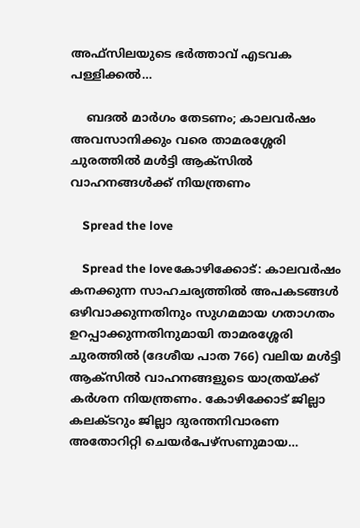അഫ്‌സിലയുടെ ഭർത്താവ് എടവക പള്ളിക്കൽ…

    ബദൽ മാർഗം തേടണം; കാലവർഷം അവസാനിക്കും വരെ താമരശ്ശേരി ചുരത്തിൽ മൾട്ടി ആക്‌സിൽ വാഹനങ്ങൾക്ക് നിയന്ത്രണം

    Spread the love

    Spread the loveകോഴിക്കോട്: കാലവർഷം കനക്കുന്ന സാഹചര്യത്തിൽ അപകടങ്ങൾ ഒഴിവാക്കുന്നതിനും സുഗമമായ ഗതാഗതം ഉറപ്പാക്കുന്നതിനുമായി താമരശ്ശേരി ചുരത്തിൽ (ദേശീയ പാത 766) വലിയ മൾട്ടി ആക്‌സിൽ വാഹനങ്ങളുടെ യാത്രയ്ക്ക് കർശന നിയന്ത്രണം. കോഴിക്കോട് ജില്ലാ കലക്ടറും ജില്ലാ ദുരന്തനിവാരണ അതോറിറ്റി ചെയർപേഴ്‌സണുമായ…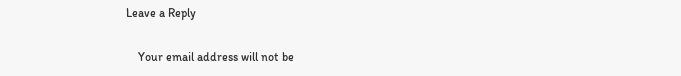Leave a Reply

    Your email address will not be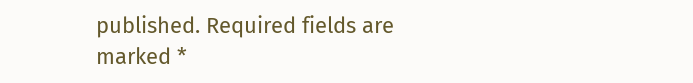published. Required fields are marked *